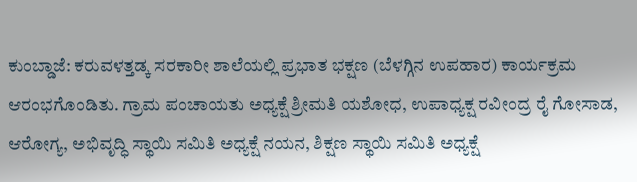ಕುಂಬ್ಡಾಜೆ: ಕರುವಳತ್ತಡ್ಕ ಸರಕಾರೀ ಶಾಲೆಯಲ್ಲಿ ಪ್ರಭಾತ ಭಕ್ಷಣ (ಬೆಳಗ್ಗಿನ ಉಪಹಾರ) ಕಾರ್ಯಕ್ರಮ ಆರಂಭಗೊಂಡಿತು. ಗ್ರಾಮ ಪಂಚಾಯತು ಅಧ್ಯಕ್ಷೆ ಶ್ರೀಮತಿ ಯಶೋಧ, ಉಪಾಧ್ಯಕ್ಷ ರವೀಂದ್ರ ರೈ ಗೋಸಾಡ, ಆರೋಗ್ಯ, ಅಭಿವೃದ್ಧಿ ಸ್ಥಾಯಿ ಸಮಿತಿ ಅಧ್ಯಕ್ಷೆ ನಯನ, ಶಿಕ್ಷಣ ಸ್ಥಾಯಿ ಸಮಿತಿ ಅಧ್ಯಕ್ಷೆ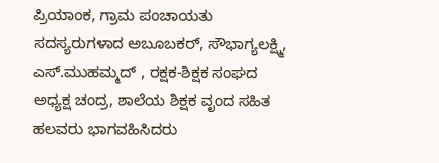ಪ್ರಿಯಾಂಕ, ಗ್ರಾಮ ಪಂಚಾಯತು ಸದಸ್ಯರುಗಳಾದ ಅಬೂಬಕರ್, ಸೌಭಾಗ್ಯಲಕ್ಷ್ಮಿ, ಎಸ್.ಮುಹಮ್ಮದ್ , ರಕ್ಷಕ-ಶಿಕ್ಷಕ ಸಂಘದ ಅಧ್ಯಕ್ಷ ಚಂದ್ರ, ಶಾಲೆಯ ಶಿಕ್ಷಕ ವೃಂದ ಸಹಿತ ಹಲವರು ಭಾಗವಹಿಸಿದರು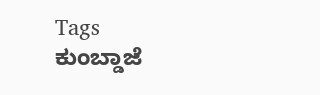Tags
ಕುಂಬ್ಡಾಜೆ